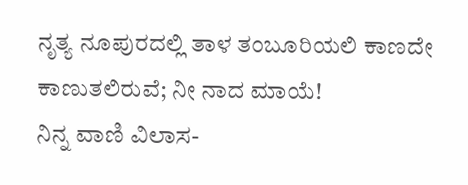ನೃತ್ಯ ನೂಪುರದಲ್ಲಿ ತಾಳ ತಂಬೂರಿಯಲಿ ಕಾಣದೇ ಕಾಣುತಲಿರುವೆ; ನೀ ನಾದ ಮಾಯೆ!
ನಿನ್ನ ವಾಣಿ ವಿಲಾಸ-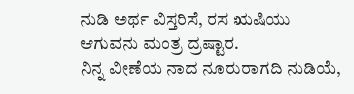ನುಡಿ ಅರ್ಥ ವಿಸ್ತರಿಸೆ, ರಸ ಋಷಿಯು ಆಗುವನು ಮಂತ್ರ ದ್ರಷ್ಟಾರ.
ನಿನ್ನ ವೀಣೆಯ ನಾದ ನೂರುರಾಗದಿ ನುಡಿಯೆ,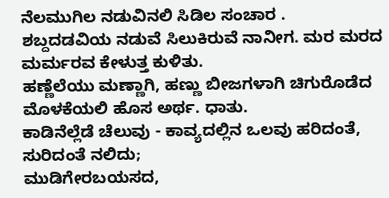ನೆಲಮುಗಿಲ ನಡುವಿನಲಿ ಸಿಡಿಲ ಸಂಚಾರ .
ಶಬ್ದದಡವಿಯ ನಡುವೆ ಸಿಲುಕಿರುವೆ ನಾನೀಗ. ಮರ ಮರದ ಮರ್ಮರವ ಕೇಳುತ್ತ ಕುಳಿತು.
ಹಣ್ಣೆಲೆಯು ಮಣ್ಣಾಗಿ, ಹಣ್ಣು ಬೀಜಗಳಾಗಿ ಚಿಗುರೊಡೆದ ಮೊಳಕೆಯಲಿ ಹೊಸ ಅರ್ಥ. ಧಾತು.
ಕಾಡಿನೆಲ್ಲೆಡೆ ಚೆಲುವು - ಕಾವ್ಯದಲ್ಲಿನ ಒಲವು ಹರಿದಂತೆ, ಸುರಿದಂತೆ ನಲಿದು;
ಮುಡಿಗೇರಬಯಸದ,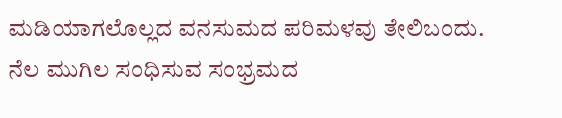ಮಡಿಯಾಗಲೊಲ್ಲದ ವನಸುಮದ ಪರಿಮಳವು ತೇಲಿಬಂದು.
ನೆಲ ಮುಗಿಲ ಸಂಧಿಸುವ ಸಂಭ್ರಮದ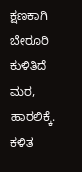ಕ್ಷಣಕಾಗಿ ಬೇರೂರಿ ಕುಳಿತಿದೆ ಮರ, ಹಾರಲಿಕ್ಕೆ.
ಕಳಿತ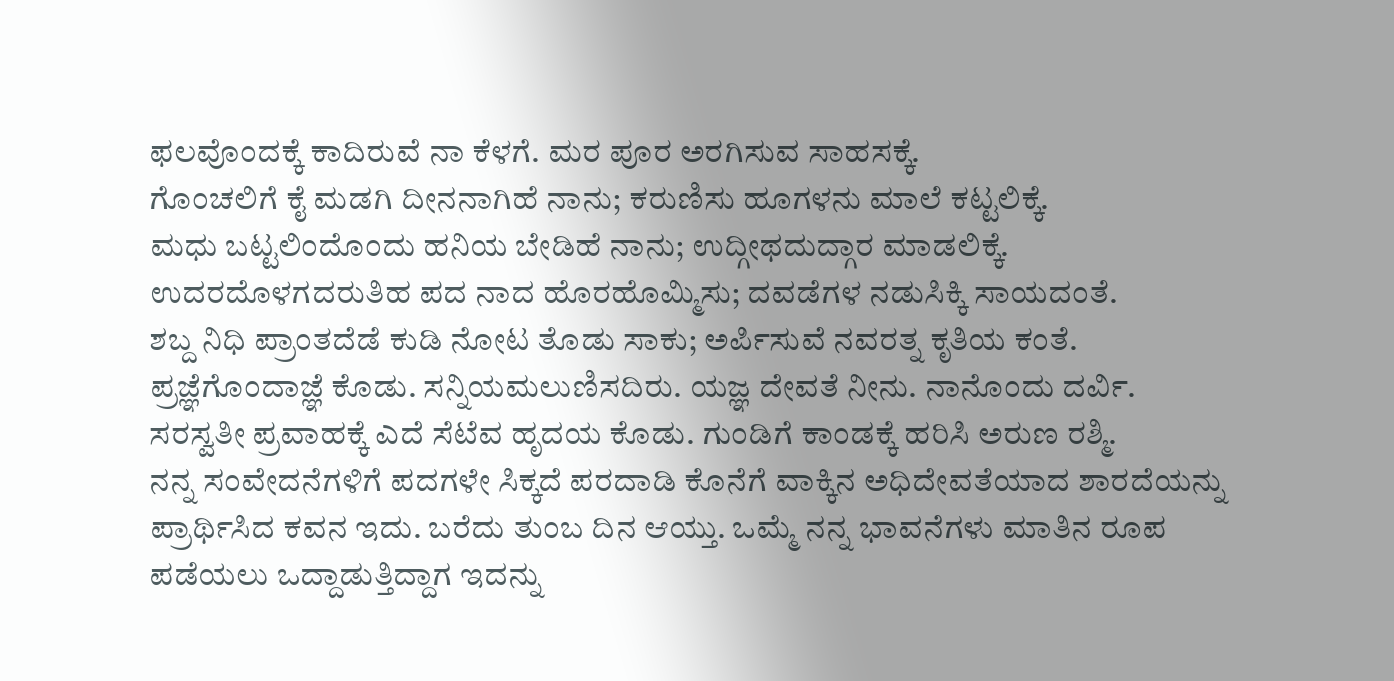ಫಲವೊಂದಕ್ಕೆ ಕಾದಿರುವೆ ನಾ ಕೆಳಗೆ. ಮರ ಪೂರ ಅರಗಿಸುವ ಸಾಹಸಕ್ಕೆ.
ಗೊಂಚಲಿಗೆ ಕೈ ಮಡಗಿ ದೀನನಾಗಿಹೆ ನಾನು; ಕರುಣಿಸು ಹೂಗಳನು ಮಾಲೆ ಕಟ್ಟಲಿಕ್ಕೆ.
ಮಧು ಬಟ್ಟಲಿಂದೊಂದು ಹನಿಯ ಬೇಡಿಹೆ ನಾನು; ಉದ್ಗೀಥದುದ್ಗಾರ ಮಾಡಲಿಕ್ಕೆ.
ಉದರದೊಳಗದರುತಿಹ ಪದ ನಾದ ಹೊರಹೊಮ್ಮಿಸು; ದವಡೆಗಳ ನಡುಸಿಕ್ಕಿ ಸಾಯದಂತೆ.
ಶಬ್ದ ನಿಧಿ ಪ್ರಾಂತದೆಡೆ ಕುಡಿ ನೋಟ ತೊಡು ಸಾಕು; ಅರ್ಪಿಸುವೆ ನವರತ್ನ ಕೃತಿಯ ಕಂತೆ.
ಪ್ರಜ್ಞೆಗೊಂದಾಜ್ಞೆ ಕೊಡು. ಸನ್ನಿಯಮಲುಣಿಸದಿರು. ಯಜ್ಞ ದೇವತೆ ನೀನು. ನಾನೊಂದು ದರ್ವಿ.
ಸರಸ್ವತೀ ಪ್ರವಾಹಕ್ಕೆ ಎದೆ ಸೆಟೆವ ಹೃದಯ ಕೊಡು. ಗುಂಡಿಗೆ ಕಾಂಡಕ್ಕೆ ಹರಿಸಿ ಅರುಣ ರಶ್ಮಿ.
ನನ್ನ ಸಂವೇದನೆಗಳಿಗೆ ಪದಗಳೇ ಸಿಕ್ಕದೆ ಪರದಾಡಿ ಕೊನೆಗೆ ವಾಕ್ಕಿನ ಅಧಿದೇವತೆಯಾದ ಶಾರದೆಯನ್ನು ಪ್ರಾರ್ಥಿಸಿದ ಕವನ ಇದು. ಬರೆದು ತುಂಬ ದಿನ ಆಯ್ತು. ಒಮ್ಮೆ ನನ್ನ ಭಾವನೆಗಳು ಮಾತಿನ ರೂಪ ಪಡೆಯಲು ಒದ್ದಾಡುತ್ತಿದ್ದಾಗ ಇದನ್ನು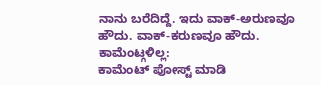ನಾನು ಬರೆದಿದ್ದೆ. ಇದು ವಾಕ್-ಅರುಣವೂ ಹೌದು. ವಾಕ್-ಕರುಣವೂ ಹೌದು.
ಕಾಮೆಂಟ್ಗಳಿಲ್ಲ:
ಕಾಮೆಂಟ್ ಪೋಸ್ಟ್ ಮಾಡಿ